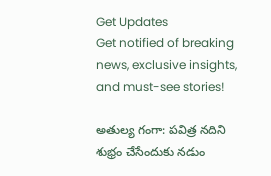Get Updates
Get notified of breaking news, exclusive insights, and must-see stories!

అతుల్య గంగా: పవిత్ర నదిని శుభ్రం చేసేందుకు నడుం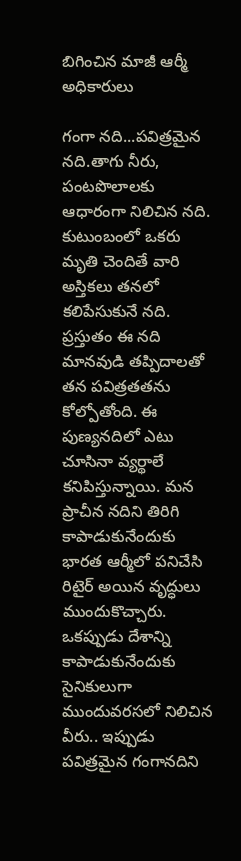బిగించిన మాజీ ఆర్మీ అధికారులు

గంగా నది...పవిత్రమైన నది.తాగు నీరు, పంటపొలాలకు ఆధారంగా నిలిచిన నది. కుటుంబంలో ఒకరు మృతి చెందితే వారి అస్తికలు తనలో కలిపేసుకునే నది. ప్రస్తుతం ఈ నది మానవుడి తప్పిదాలతో తన పవిత్రతతను కోల్పోతోంది. ఈ పుణ్యనదిలో ఎటు చూసినా వ్యర్థాలే కనిపిస్తున్నాయి. మన ప్రాచీన నదిని తిరిగి కాపాడుకునేందుకు భారత ఆర్మీలో పనిచేసి రిటైర్ అయిన వృద్ధులు ముందుకొచ్చారు. ఒకప్పుడు దేశాన్ని కాపాడుకునేందుకు సైనికులుగా ముందువరసలో నిలిచిన వీరు.. ఇప్పుడు పవిత్రమైన గంగానదిని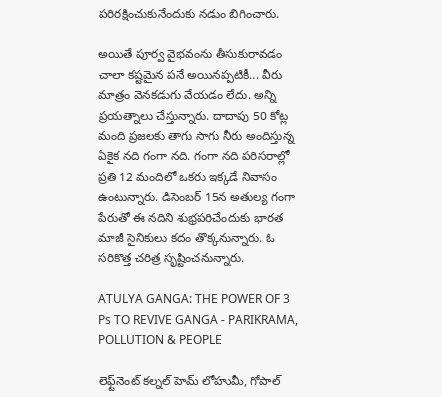పరిరక్షించుకునేందుకు నడుం బిగించారు.

అయితే పూర్వ వైభవంను తీసుకురావడం చాలా కష్టమైన పనే అయినప్పటికీ... వీరు మాత్రం వెనకడుగు వేయడం లేదు. అన్ని ప్రయత్నాలు చేస్తున్నారు. దాదాపు 50 కోట్ల మంది ప్రజలకు తాగు సాగు నీరు అందిస్తున్న ఏకైక నది గంగా నది. గంగా నది పరిసరాల్లో ప్రతి 12 మందిలో ఒకరు ఇక్కడే నివాసం ఉంటున్నారు. డిసెంబర్ 15న అతుల్య గంగా పేరుతో ఈ నదిని శుభ్రపరిచేందుకు భారత మాజీ సైనికులు కదం తొక్కనున్నారు. ఓ సరికొత్త చరిత్ర సృష్టించనున్నారు.

ATULYA GANGA: THE POWER OF 3 Ps TO REVIVE GANGA - PARIKRAMA, POLLUTION & PEOPLE

లెఫ్ట్‌నెంట్ కల్నల్ హెమ్ లోహుమీ, గోపాల్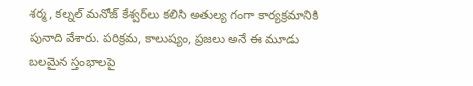శర్మ, కల్నల్ మనోజ్ కేశ్వర్‌లు కలిసి అతుల్య గంగా కార్యక్రమానికి పునాది వేశారు. పరిక్రమ, కాలుష్యం, ప్రజలు అనే ఈ మూడు బలమైన స్తంభాలపై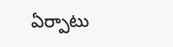ఏర్పాటు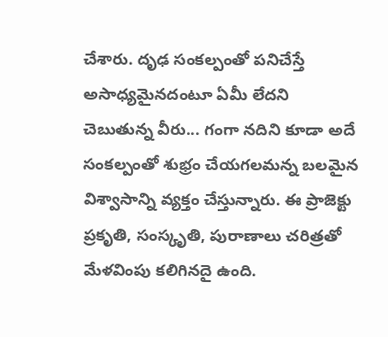చేశారు. దృఢ సంకల్పంతో పనిచేస్తే అసాధ్యమైనదంటూ ఏమీ లేదని చెబుతున్న వీరు... గంగా నదిని కూడా అదే సంకల్పంతో శుభ్రం చేయగలమన్న బలమైన విశ్వాసాన్ని వ్యక్తం చేస్తున్నారు. ఈ ప్రాజెక్టు ప్రకృతి, సంస్కృతి, పురాణాలు చరిత్రతో మేళవింపు కలిగినదై ఉంది.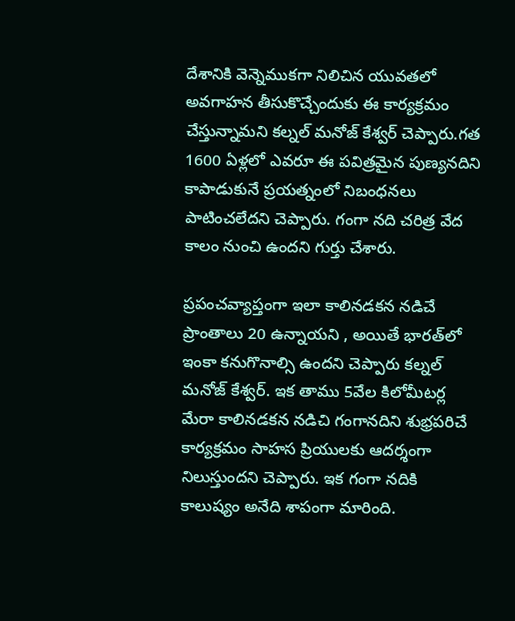దేశానికి వెన్నెముకగా నిలిచిన యువతలో అవగాహన తీసుకొచ్చేందుకు ఈ కార్యక్రమం చేస్తున్నామని కల్నల్ మనోజ్ కేశ్వర్ చెప్పారు.గత 1600 ఏళ్లలో ఎవరూ ఈ పవిత్రమైన పుణ్యనదిని కాపాడుకునే ప్రయత్నంలో నిబంధనలు పాటించలేదని చెప్పారు. గంగా నది చరిత్ర వేద కాలం నుంచి ఉందని గుర్తు చేశారు.

ప్రపంచవ్యాప్తంగా ఇలా కాలినడకన నడిచే ప్రాంతాలు 20 ఉన్నాయని , అయితే భారత్‌లో ఇంకా కనుగొనాల్సి ఉందని చెప్పారు కల్నల్ మనోజ్ కేశ్వర్. ఇక తాము 5వేల కిలోమీటర్ల మేరా కాలినడకన నడిచి గంగానదిని శుభ్రపరిచే కార్యక్రమం సాహస ప్రియులకు ఆదర్శంగా నిలుస్తుందని చెప్పారు. ఇక గంగా నదికి కాలుష్యం అనేది శాపంగా మారింది.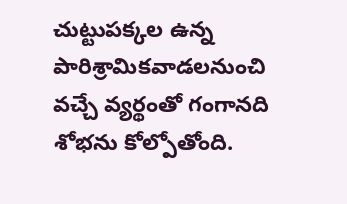చుట్టుపక్కల ఉన్న పారిశ్రామికవాడలనుంచి వచ్చే వ్యర్థంతో గంగానది శోభను కోల్పోతోంది.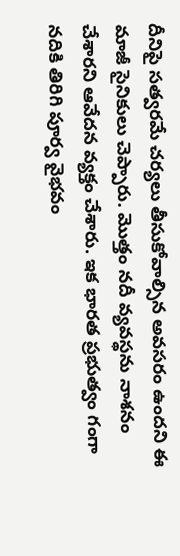దీనిపై సత్వరమే చర్యలు తీసుకోవాల్సిన అవసరం ఉందని ఈ మాజీ సైనికులు చెప్పారు. మొత్తం నదీ వ్యవస్థను నాశనం చేశారని ఆవేదన వ్యక్తం చేశారు. ఇక భారత ప్రభుత్వం గంగా నదికి తిరిగి పూర్వ వైభవం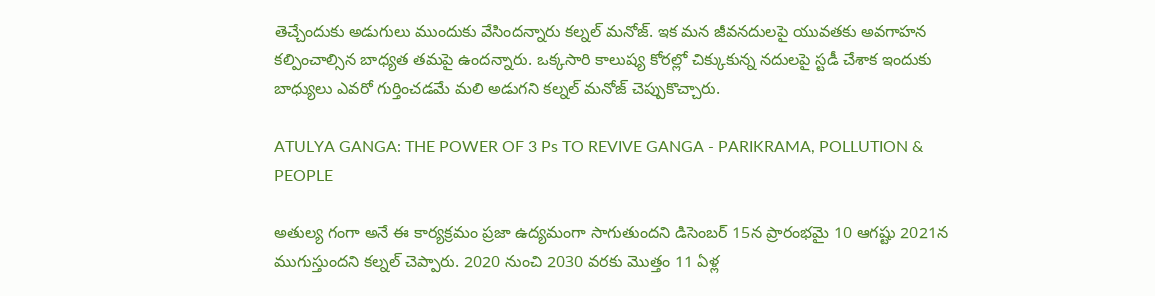తెచ్చేందుకు అడుగులు ముందుకు వేసిందన్నారు కల్నల్ మనోజ్. ఇక మన జీవనదులపై యువతకు అవగాహన కల్పించాల్సిన బాధ్యత తమపై ఉందన్నారు. ఒక్కసారి కాలుష్య కోరల్లో చిక్కుకున్న నదులపై స్టడీ చేశాక ఇందుకు బాధ్యులు ఎవరో గుర్తించడమే మలి అడుగని కల్నల్ మనోజ్ చెప్పుకొచ్చారు.

ATULYA GANGA: THE POWER OF 3 Ps TO REVIVE GANGA - PARIKRAMA, POLLUTION & PEOPLE

అతుల్య గంగా అనే ఈ కార్యక్రమం ప్రజా ఉద్యమంగా సాగుతుందని డిసెంబర్ 15న ప్రారంభమై 10 ఆగష్టు 2021న ముగుస్తుందని కల్నల్ చెప్పారు. 2020 నుంచి 2030 వరకు మొత్తం 11 ఏళ్ల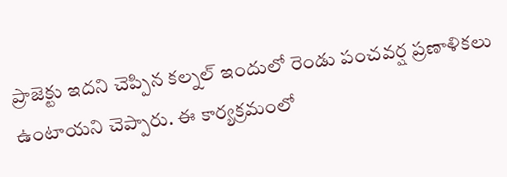ప్రాజెక్టు ఇదని చెప్పిన కల్నల్ ఇందులో రెండు పంచవర్ష ప్రణాళికలు ఉంటాయని చెప్పారు. ఈ కార్యక్రమంలో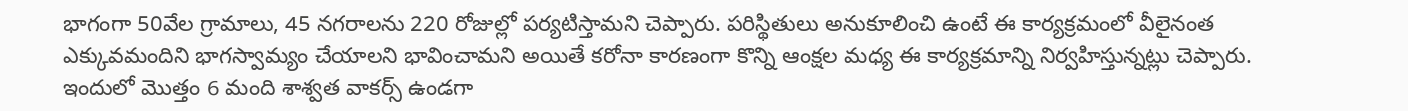భాగంగా 50వేల గ్రామాలు, 45 నగరాలను 220 రోజుల్లో పర్యటిస్తామని చెప్పారు. పరిస్థితులు అనుకూలించి ఉంటే ఈ కార్యక్రమంలో వీలైనంత ఎక్కువమందిని భాగస్వామ్యం చేయాలని భావించామని అయితే కరోనా కారణంగా కొన్ని ఆంక్షల మధ్య ఈ కార్యక్రమాన్ని నిర్వహిస్తున్నట్లు చెప్పారు. ఇందులో మొత్తం 6 మంది శాశ్వత వాకర్స్‌ ఉండగా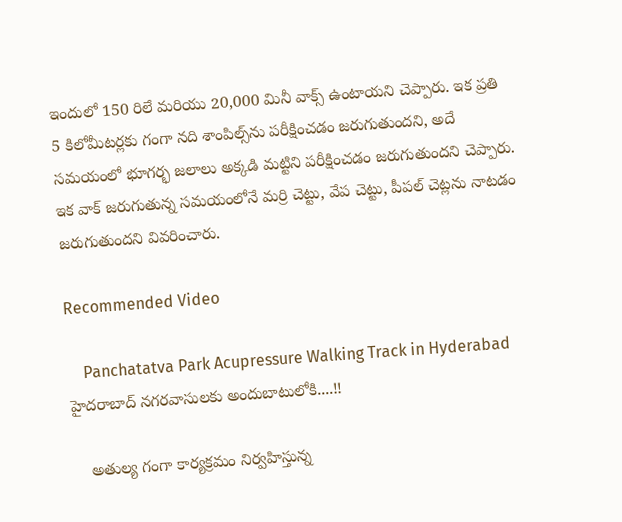ఇందులో 150 రిలే మరియు 20,000 మినీ వాక్స్ ఉంటాయని చెప్పారు. ఇక ప్రతి 5 కిలోమీటర్లకు గంగా నది శాంపిల్స్‌ను పరీక్షించడం జరుగుతుందని, అదే సమయంలో భూగర్భ జలాలు అక్కడి మట్టిని పరీక్షించడం జరుగుతుందని చెప్పారు. ఇక వాక్ జరుగుతున్న సమయంలోనే మర్రి చెట్టు, వేప చెట్టు, పీపల్ చెట్లను నాటడం జరుగుతుందని వివరించారు.

Recommended Video

    Panchatatva Park Acupressure Walking Track in Hyderabad హైదరాబాద్ నగరవాసులకు అందుబాటులోకి....!!

    అతుల్య గంగా కార్యక్రమం నిర్వహిస్తున్న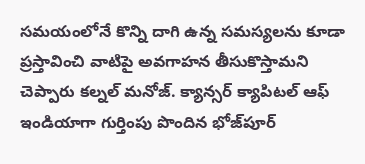సమయంలోనే కొన్ని దాగి ఉన్న సమస్యలను కూడా ప్రస్తావించి వాటిపై అవగాహన తీసుకొస్తామని చెప్పారు కల్నల్ మనోజ్. క్యాన్సర్ క్యాపిటల్ ఆఫ్ ఇండియాగా గుర్తింపు పొందిన భోజ్‌పూర్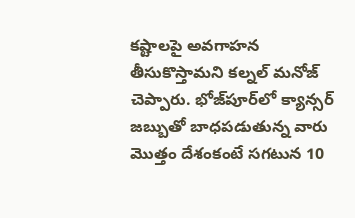కష్టాలపై అవగాహన తీసుకొస్తామని కల్నల్ మనోజ్ చెప్పారు. భోజ్‌పూర్‌లో క్యాన్సర్ జబ్బుతో బాధపడుతున్న వారు మొత్తం దేశంకంటే సగటున 10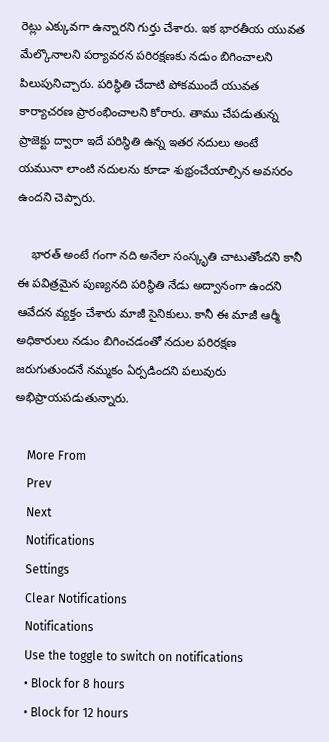రెట్లు ఎక్కువగా ఉన్నారని గుర్తు చేశారు. ఇక భారతీయ యువత మేల్కొనాలని పర్యావరన పరిరక్షణకు నడుం బిగించాలని పిలుపునిచ్చారు. పరిస్థితి చేదాటి పోకముందే యువత కార్యాచరణ ప్రారంభించాలని కోరారు. తాము చేపడుతున్న ప్రాజెక్టు ద్వారా ఇదే పరిస్థితి ఉన్న ఇతర నదులు అంటే యమునా లాంటి నదులను కూడా శుభ్రంచేయాల్సిన అవసరం ఉందని చెప్పారు.

    భారత్ అంటే గంగా నది అనేలా సంస్కృతి చాటుతోందని కానీ ఈ పవిత్రమైన పుణ్యనది పరిస్థితి నేడు అద్వానంగా ఉందని ఆవేదన వ్యక్తం చేశారు మాజీ సైనికులు. కానీ ఈ మాజీ ఆర్మీ అధికారులు నడుం బిగించడంతో నదుల పరిరక్షణ జరుగుతుందనే నమ్మకం ఏర్పడిందని పలువురు అభిప్రాయపడుతున్నారు.

    More From
    Prev
    Next
    Notifications
    Settings
    Clear Notifications
    Notifications
    Use the toggle to switch on notifications
    • Block for 8 hours
    • Block for 12 hours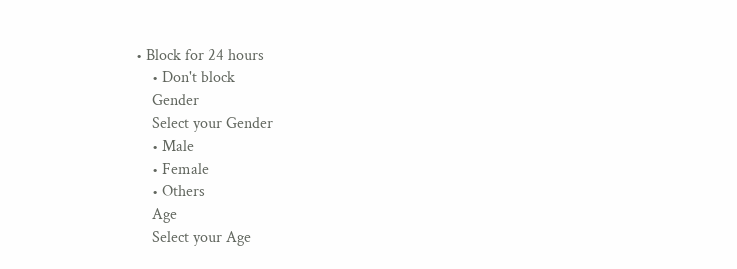• Block for 24 hours
    • Don't block
    Gender
    Select your Gender
    • Male
    • Female
    • Others
    Age
    Select your Age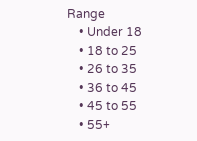Range
    • Under 18
    • 18 to 25
    • 26 to 35
    • 36 to 45
    • 45 to 55
    • 55+